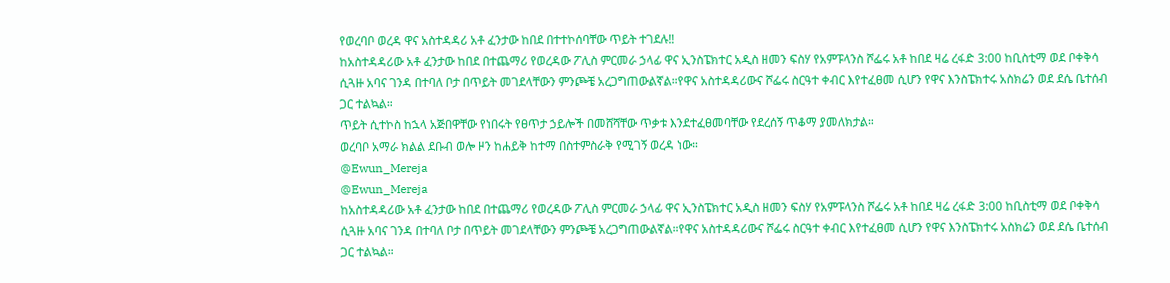የወረባቦ ወረዳ ዋና አስተዳዳሪ አቶ ፈንታው ከበደ በተተኮሰባቸው ጥይት ተገደሉ‼
ከአስተዳዳሪው አቶ ፈንታው ከበደ በተጨማሪ የወረዳው ፖሊስ ምርመራ ኃላፊ ዋና ኢንስፔክተር አዲስ ዘመን ፍስሃ የአምፑላንስ ሾፌሩ አቶ ከበደ ዛሬ ረፋድ 3:00 ከቢስቲማ ወደ ቦቀቅሳ ሲጓዙ አባና ገንዳ በተባለ ቦታ በጥይት መገደላቸውን ምንጮቼ አረጋግጠውልኛል።የዋና አስተዳዳሪውና ሾፌሩ ስርዓተ ቀብር እየተፈፀመ ሲሆን የዋና እንስፔክተሩ አስክሬን ወደ ደሴ ቤተሰብ ጋር ተልኳል።
ጥይት ሲተኮስ ከኋላ አጅበዋቸው የነበሩት የፀጥታ ኃይሎች በመሸሻቸው ጥቃቱ እንደተፈፀመባቸው የደረሰኝ ጥቆማ ያመለክታል።
ወረባቦ አማራ ክልል ደቡብ ወሎ ዞን ከሐይቅ ከተማ በስተምስራቅ የሚገኝ ወረዳ ነው።
@Ewun_Mereja
@Ewun_Mereja
ከአስተዳዳሪው አቶ ፈንታው ከበደ በተጨማሪ የወረዳው ፖሊስ ምርመራ ኃላፊ ዋና ኢንስፔክተር አዲስ ዘመን ፍስሃ የአምፑላንስ ሾፌሩ አቶ ከበደ ዛሬ ረፋድ 3:00 ከቢስቲማ ወደ ቦቀቅሳ ሲጓዙ አባና ገንዳ በተባለ ቦታ በጥይት መገደላቸውን ምንጮቼ አረጋግጠውልኛል።የዋና አስተዳዳሪውና ሾፌሩ ስርዓተ ቀብር እየተፈፀመ ሲሆን የዋና እንስፔክተሩ አስክሬን ወደ ደሴ ቤተሰብ ጋር ተልኳል።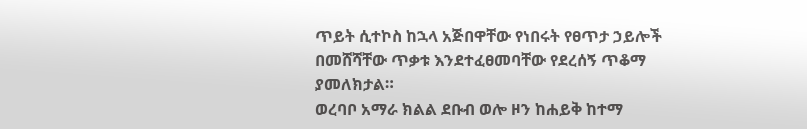ጥይት ሲተኮስ ከኋላ አጅበዋቸው የነበሩት የፀጥታ ኃይሎች በመሸሻቸው ጥቃቱ እንደተፈፀመባቸው የደረሰኝ ጥቆማ ያመለክታል።
ወረባቦ አማራ ክልል ደቡብ ወሎ ዞን ከሐይቅ ከተማ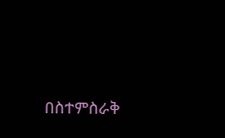በስተምስራቅ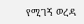የሚገኝ ወረዳ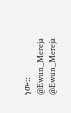ነው።
@Ewun_Mereja
@Ewun_Mereja